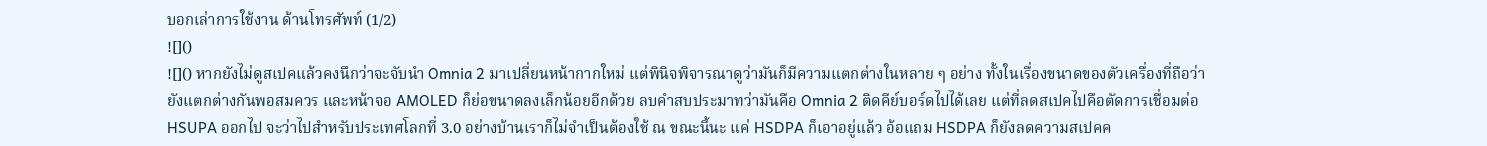บอกเล่าการใช้งาน ด้านโทรศัพท์ (1/2)
![]()
![]() หากยังไม่ดูสเปคแล้วคงนึกว่าจะจับนำ Omnia 2 มาเปลี่ยนหน้ากากใหม่ แต่พินิจพิจารณาดูว่ามันก็มีความแตกต่างในหลาย ๆ อย่าง ทั้งในเรื่องขนาดของตัวเครื่องที่ถือว่ายังแตกต่างกันพอสมควร และหน้าจอ AMOLED ก็ย่อขนาดลงเล็กน้อยอีกด้วย ลบคำสบประมาทว่ามันคือ Omnia 2 ติดคีย์บอร์ดไปได้เลย แต่ที่ลดสเปคไปคือตัดการเชื่อมต่อ HSUPA ออกไป จะว่าไปสำหรับประเทศโลกที่ 3.0 อย่างบ้านเราก็ไม่จำเป็นต้องใช้ ณ ขณะนี้นะ แค่ HSDPA ก็เอาอยู่แล้ว อ้อแถม HSDPA ก็ยังลดความสเปคค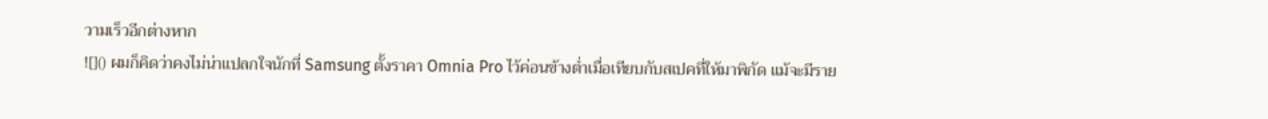วามเร็วอีกต่างหาก
![]() ผมก็คิดว่าคงไม่น่าแปลกใจนักที่ Samsung ตั้งราคา Omnia Pro ไว้ค่อนข้างต่ำเมื่อเทียบกับสเปคที่ให้มาพิกัด แม้จะมีราย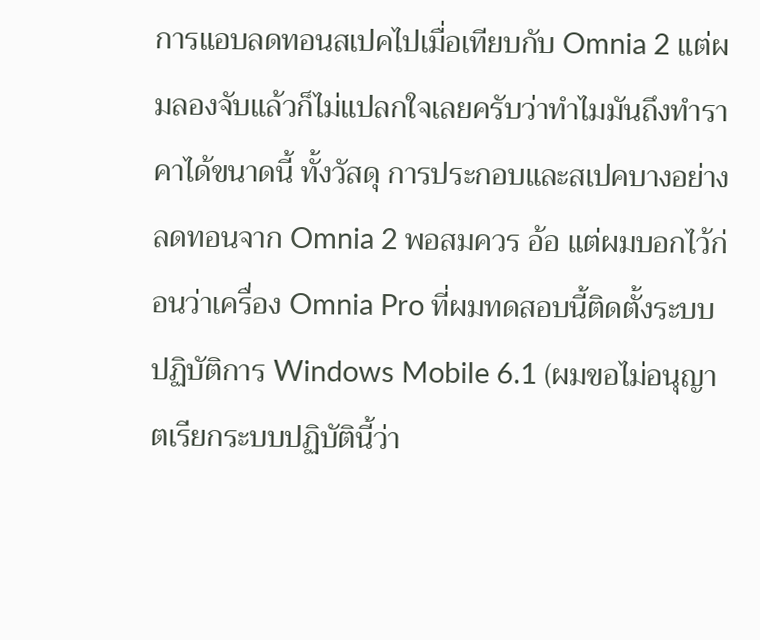การแอบลดทอนสเปคไปเมื่อเทียบกับ Omnia 2 แต่ผมลองจับแล้วก็ไม่แปลกใจเลยครับว่าทำไมมันถึงทำราคาได้ขนาดนี้ ทั้งวัสดุ การประกอบและสเปคบางอย่างลดทอนจาก Omnia 2 พอสมควร อ้อ แต่ผมบอกไว้ก่อนว่าเครื่อง Omnia Pro ที่ผมทดสอบนี้ติดตั้งระบบปฏิบัติการ Windows Mobile 6.1 (ผมขอไม่อนุญาตเรียกระบบปฏิบัตินี้ว่า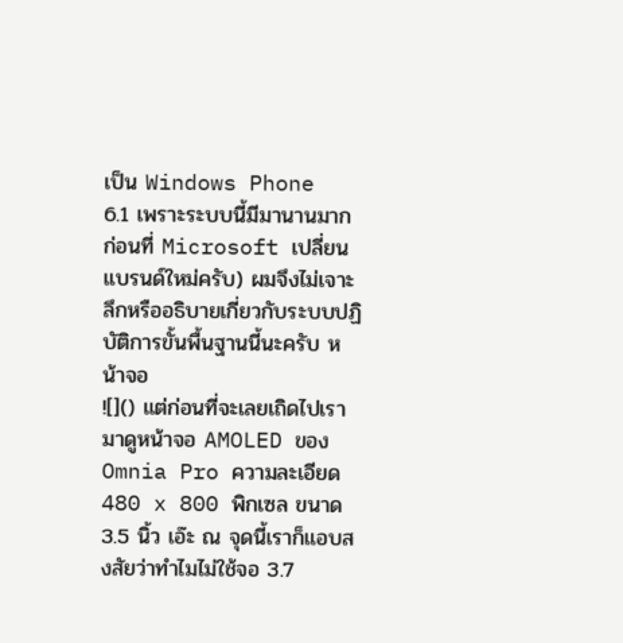เป็น Windows Phone 6.1 เพราะระบบนี้มีมานานมากก่อนที่ Microsoft เปลี่ยนแบรนด์ใหม่ครับ) ผมจึงไม่เจาะลึกหรืออธิบายเกี่ยวกับระบบปฏิบัติการขั้นพื้นฐานนี้นะครับ หน้าจอ
![]() แต่ก่อนที่จะเลยเถิดไปเรามาดูหน้าจอ AMOLED ของ Omnia Pro ความละเอียด 480 x 800 พิกเซล ขนาด 3.5 นิ้ว เอ๊ะ ณ จุดนี้เราก็แอบสงสัยว่าทำไมไม่ใช้จอ 3.7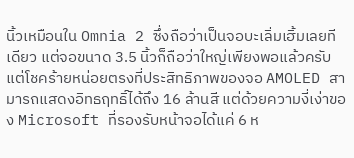นิ้วเหมือนใน Omnia 2 ซึ่งถือว่าเป็นจอบะเลิ่มเฮิ้มเลยทีเดียว แต่จอขนาด 3.5 นิ้วก็ถือว่าใหญ่เพียงพอแล้วครับ แต่โชคร้ายหน่อยตรงที่ประสิทธิภาพของจอ AMOLED สามารถแสดงอิทธฤทธิ์ได้ถึง 16 ล้านสี แต่ด้วยความงี่เง่าของ Microsoft ที่รองรับหน้าจอได้แค่ 6 ห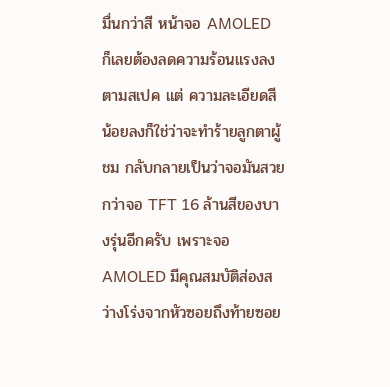มื่นกว่าสี หน้าจอ AMOLED ก็เลยต้องลดความร้อนแรงลงตามสเปค แต่ ความละเอียดสีน้อยลงก็ใช่ว่าจะทำร้ายลูกตาผู้ชม กลับกลายเป็นว่าจอมันสวยกว่าจอ TFT 16 ล้านสีของบางรุ่นอีกครับ เพราะจอ AMOLED มีคุณสมบัติส่องสว่างโร่งจากหัวซอยถึงท้ายซอย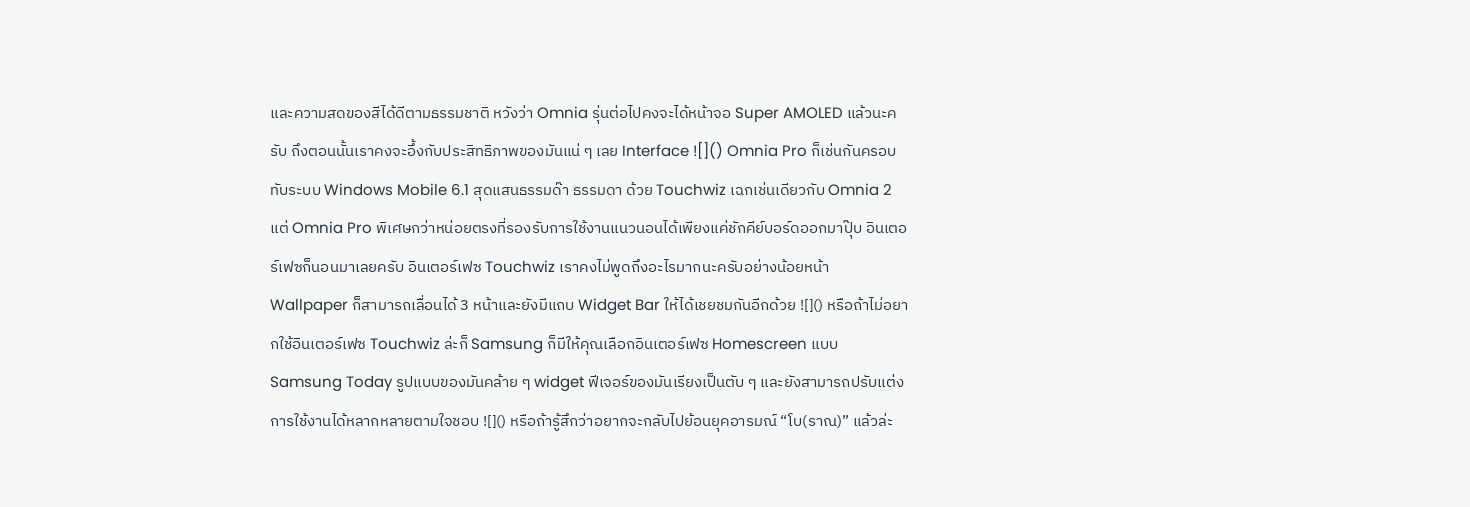และความสดของสีได้ดีตามธรรมชาติ หวังว่า Omnia รุ่นต่อไปคงจะได้หน้าจอ Super AMOLED แล้วนะครับ ถึงตอนนั้นเราคงจะอึ้งกับประสิทธิภาพของมันแน่ ๆ เลย Interface ![]() Omnia Pro ก็เช่นกันครอบทับระบบ Windows Mobile 6.1 สุดแสนธรรมด๊า ธรรมดา ด้วย Touchwiz เฉกเช่นเดียวกับ Omnia 2 แต่ Omnia Pro พิเศษกว่าหน่อยตรงที่รองรับการใช้งานแนวนอนได้เพียงแค่ชักคีย์บอร์ดออกมาปุ๊บ อินเตอร์เฟซก็นอนมาเลยครับ อินเตอร์เฟซ Touchwiz เราคงไม่พูดถึงอะไรมากนะครับอย่างน้อยหน้า Wallpaper ก็สามารถเลื่อนได้ 3 หน้าและยังมีแถบ Widget Bar ให้ได้เชยชมกันอีกด้วย ![]() หรือถ้าไม่อยากใช้อินเตอร์เฟซ Touchwiz ล่ะก็ Samsung ก็มีให้คุณเลือกอินเตอร์เฟซ Homescreen แบบ Samsung Today รูปแบบของมันคล้าย ๆ widget ฟีเจอร์ของมันเรียงเป็นตับ ๆ และยังสามารถปรับแต่งการใช้งานได้หลากหลายตามใจชอบ ![]() หรือถ้ารู้สึกว่าอยากจะกลับไปย้อนยุคอารมณ์ “โบ(ราณ)” แล้วล่ะ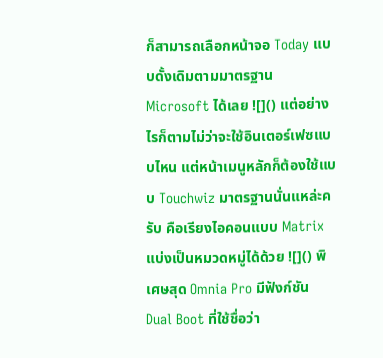ก็สามารถเลือกหน้าจอ Today แบบดั้งเดิมตามมาตรฐาน Microsoft ได้เลย ![]() แต่อย่างไรก็ตามไม่ว่าจะใช้อินเตอร์เฟซแบบไหน แต่หน้าเมนูหลักก็ต้องใช้แบบ Touchwiz มาตรฐานนั่นแหล่ะครับ คือเรียงไอคอนแบบ Matrix แบ่งเป็นหมวดหมู่ได้ด้วย ![]() พิเศษสุด Omnia Pro มีฟังก์ชัน Dual Boot ที่ใช้ชื่อว่า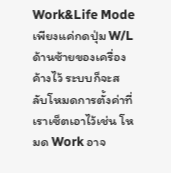Work&Life Mode เพียงแค่กดปุ่ม W/L ด้านซ้ายของเครื่องค้างไว้ ระบบก็จะสลับโหมดการตั้งค่าที่เราเซ็ตเอาไว้เช่น โหมด Work อาจ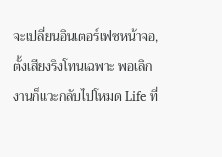จะเปลี่ยนอินเตอร์เฟซหน้าจอ, ตั้งเสียงริงโทนเฉพาะ พอเลิกงานก็แวะกลับไปโหมด Life ที่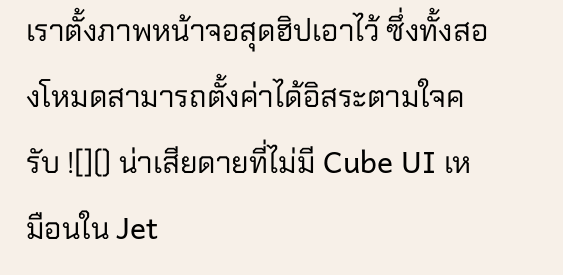เราตั้งภาพหน้าจอสุดฮิปเอาไว้ ซึ่งทั้งสองโหมดสามารถตั้งค่าได้อิสระตามใจครับ ![]() น่าเสียดายที่ไม่มี Cube UI เหมือนใน Jet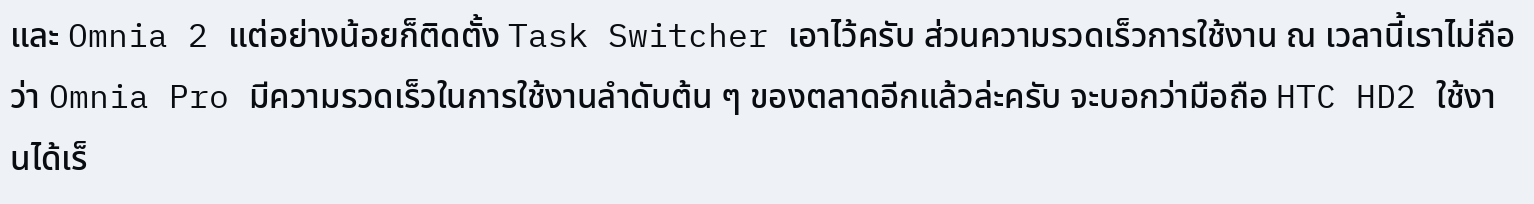และ Omnia 2 แต่อย่างน้อยก็ติดตั้ง Task Switcher เอาไว้ครับ ส่วนความรวดเร็วการใช้งาน ณ เวลานี้เราไม่ถือว่า Omnia Pro มีความรวดเร็วในการใช้งานลำดับต้น ๆ ของตลาดอีกแล้วล่ะครับ จะบอกว่ามือถือ HTC HD2 ใช้งานได้เร็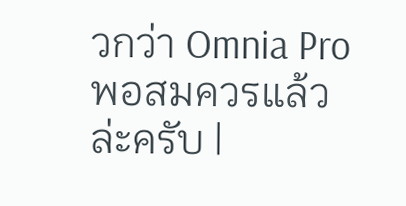วกว่า Omnia Pro พอสมควรแล้วล่ะครับ |